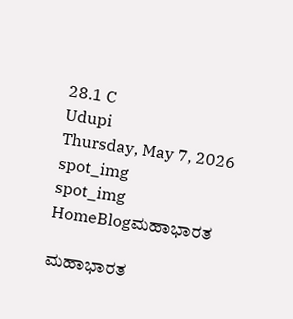28.1 C
Udupi
Thursday, May 7, 2026
spot_img
spot_img
HomeBlogಮಹಾಭಾರತ

ಮಹಾಭಾರತ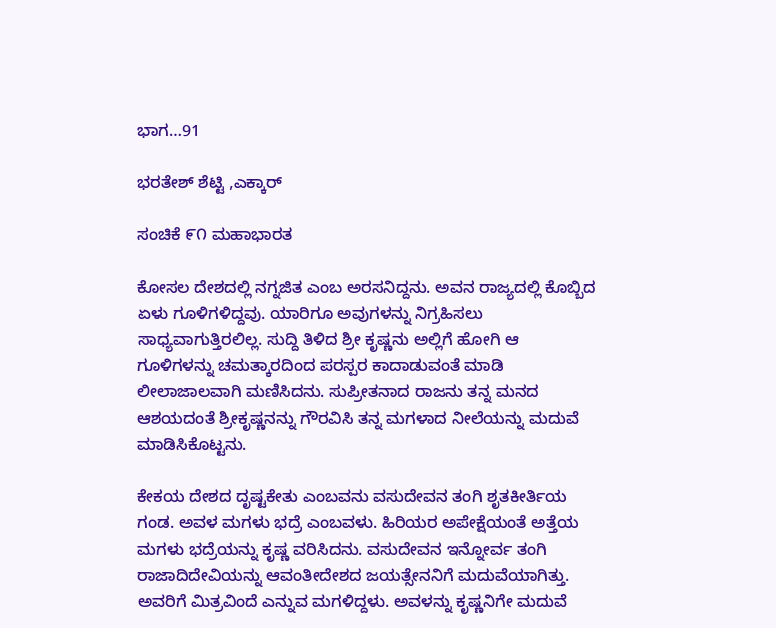ಭಾಗ…91

ಭರತೇಶ್ ಶೆಟ್ಟಿ ,ಎಕ್ಕಾರ್

ಸಂಚಿಕೆ ೯೧ ಮಹಾಭಾರತ

ಕೋಸಲ ದೇಶದಲ್ಲಿ ನಗ್ನಜಿತ ಎಂಬ ಅರಸನಿದ್ದನು. ಅವನ ರಾಜ್ಯದಲ್ಲಿ ಕೊಬ್ಬಿದ ಏಳು ಗೂಳಿಗಳಿದ್ದವು. ಯಾರಿಗೂ ಅವುಗಳನ್ನು ನಿಗ್ರಹಿಸಲು ಸಾಧ್ಯವಾಗುತ್ತಿರಲಿಲ್ಲ. ಸುದ್ದಿ ತಿಳಿದ ಶ್ರೀ ಕೃಷ್ಣನು ಅಲ್ಲಿಗೆ ಹೋಗಿ ಆ ಗೂಳಿಗಳನ್ನು ಚಮತ್ಕಾರದಿಂದ ಪರಸ್ಪರ ಕಾದಾಡುವಂತೆ ಮಾಡಿ ಲೀಲಾಜಾಲವಾಗಿ ಮಣಿಸಿದನು. ಸುಪ್ರೀತನಾದ ರಾಜನು ತನ್ನ ಮನದ ಆಶಯದಂತೆ ಶ್ರೀಕೃಷ್ಣನನ್ನು ಗೌರವಿಸಿ ತನ್ನ ಮಗಳಾದ ನೀಲೆಯನ್ನು ಮದುವೆ ಮಾಡಿಸಿಕೊಟ್ಟನು.

ಕೇಕಯ ದೇಶದ ದೃಷ್ಟಕೇತು ಎಂಬವನು ವಸುದೇವನ ತಂಗಿ ಶೃತಕೀರ್ತಿಯ ಗಂಡ. ಅವಳ ಮಗಳು ಭದ್ರೆ ಎಂಬವಳು. ಹಿರಿಯರ ಅಪೇಕ್ಷೆಯಂತೆ ಅತ್ತೆಯ ಮಗಳು ಭದ್ರೆಯನ್ನು ಕೃಷ್ಣ ವರಿಸಿದನು. ವಸುದೇವನ ಇನ್ನೋರ್ವ ತಂಗಿ ರಾಜಾದಿದೇವಿಯನ್ನು ಆವಂತೀದೇಶದ ಜಯತ್ಸೇನನಿಗೆ ಮದುವೆಯಾಗಿತ್ತು. ಅವರಿಗೆ ಮಿತ್ರವಿಂದೆ ಎನ್ನುವ ಮಗಳಿದ್ದಳು. ಅವಳನ್ನು ಕೃಷ್ಣನಿಗೇ ಮದುವೆ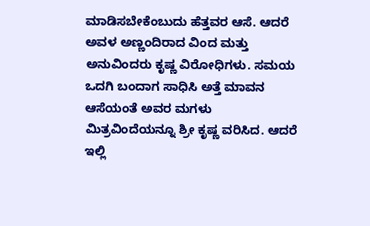ಮಾಡಿಸಬೇಕೆಂಬುದು ಹೆತ್ತವರ ಆಸೆ. ಆದರೆ ಅವಳ ಅಣ್ಣಂದಿರಾದ ವಿಂದ ಮತ್ತು ಅನುವಿಂದರು ಕೃಷ್ಣ ವಿರೋಧಿಗಳು. ಸಮಯ ಒದಗಿ ಬಂದಾಗ ಸಾಧಿಸಿ ಅತ್ತೆ ಮಾವನ ಆಸೆಯಂತೆ ಅವರ ಮಗಳು ಮಿತ್ರವಿಂದೆಯನ್ನೂ ಶ್ರೀ ಕೃಷ್ಣ ವರಿಸಿದ. ಆದರೆ ಇಲ್ಲಿ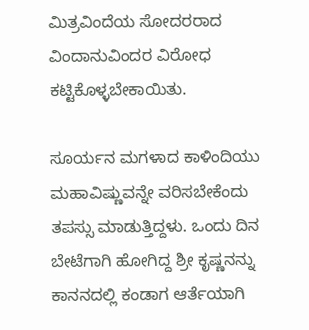ಮಿತ್ರವಿಂದೆಯ ಸೋದರರಾದ ವಿಂದಾನುವಿಂದರ ವಿರೋಧ ಕಟ್ಟಿಕೊಳ್ಳಬೇಕಾಯಿತು.

ಸೂರ್ಯನ ಮಗಳಾದ ಕಾಳಿಂದಿಯು ಮಹಾವಿಷ್ಣುವನ್ನೇ ವರಿಸಬೇಕೆಂದು ತಪಸ್ಸು ಮಾಡುತ್ತಿದ್ದಳು. ಒಂದು ದಿನ ಬೇಟೆಗಾಗಿ ಹೋಗಿದ್ದ ಶ್ರೀ ಕೃಷ್ಣನನ್ನು ಕಾನನದಲ್ಲಿ ಕಂಡಾಗ ಆರ್ತೆಯಾಗಿ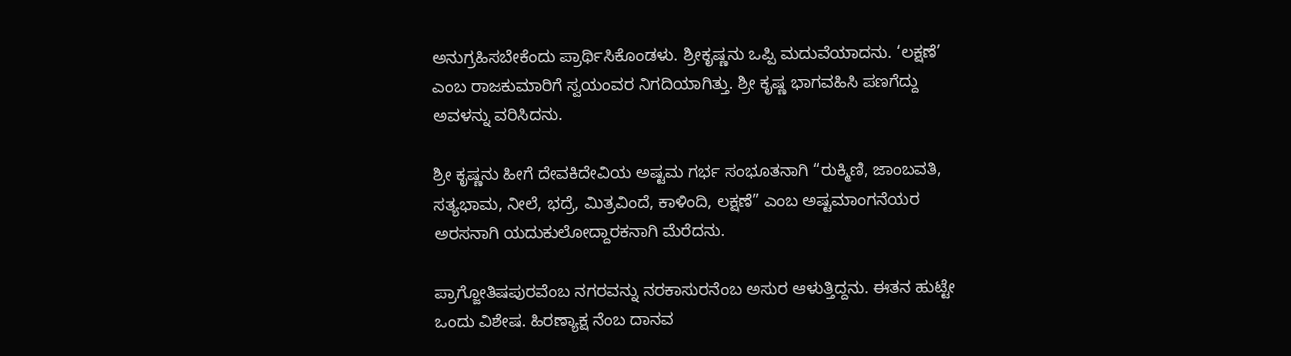ಅನುಗ್ರಹಿಸಬೇಕೆಂದು ಪ್ರಾರ್ಥಿಸಿಕೊಂಡಳು. ಶ್ರೀಕೃಷ್ಣನು ಒಪ್ಪಿ ಮದುವೆಯಾದನು. ‘ಲಕ್ಷಣೆ’ ಎಂಬ ರಾಜಕುಮಾರಿಗೆ ಸ್ವಯಂವರ ನಿಗದಿಯಾಗಿತ್ತು. ಶ್ರೀ ಕೃಷ್ಣ ಭಾಗವಹಿಸಿ ಪಣಗೆದ್ದು ಅವಳನ್ನು ವರಿಸಿದನು.

ಶ್ರೀ ಕೃಷ್ಣನು ಹೀಗೆ ದೇವಕಿದೇವಿಯ ಅಷ್ಟಮ ಗರ್ಭ ಸಂಭೂತನಾಗಿ “ರುಕ್ಮಿಣಿ, ಜಾಂಬವತಿ, ಸತ್ಯಭಾಮ, ನೀಲೆ, ಭದ್ರೆ, ಮಿತ್ರವಿಂದೆ, ಕಾಳಿಂದಿ, ಲಕ್ಷಣೆ” ಎಂಬ ಅಷ್ಟಮಾಂಗನೆಯರ ಅರಸನಾಗಿ ಯದುಕುಲೋದ್ದಾರಕನಾಗಿ ಮೆರೆದನು.

ಪ್ರಾಗ್ಜೋತಿಷಪುರವೆಂಬ ನಗರವನ್ನು ನರಕಾಸುರನೆಂಬ ಅಸುರ ಆಳುತ್ತಿದ್ದನು. ಈತನ ಹುಟ್ಟೇ ಒಂದು ವಿಶೇಷ. ಹಿರಣ್ಯಾಕ್ಷ ನೆಂಬ ದಾನವ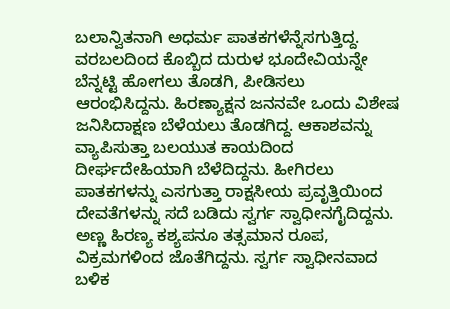ಬಲಾನ್ವಿತನಾಗಿ ಅಧರ್ಮ ಪಾತಕಗಳೆನ್ನೆಸಗುತ್ತಿದ್ದ. ವರಬಲದಿಂದ ಕೊಬ್ಬಿದ ದುರುಳ ಭೂದೇವಿಯನ್ನೇ ಬೆನ್ನಟ್ಟಿ ಹೋಗಲು ತೊಡಗಿ, ಪೀಡಿಸಲು ಆರಂಭಿಸಿದ್ದನು. ಹಿರಣ್ಯಾಕ್ಷನ ಜನನವೇ ಒಂದು ವಿಶೇಷ ಜನಿಸಿದಾಕ್ಷಣ ಬೆಳೆಯಲು ತೊಡಗಿದ್ದ. ಆಕಾಶವನ್ನು ವ್ಯಾಪಿಸುತ್ತಾ ಬಲಯುತ ಕಾಯದಿಂದ ದೀರ್ಘದೇಹಿಯಾಗಿ ಬೆಳೆದಿದ್ದನು. ಹೀಗಿರಲು ಪಾತಕಗಳನ್ನು ಎಸಗುತ್ತಾ ರಾಕ್ಷಸೀಯ ಪ್ರವೃತ್ತಿಯಿಂದ ದೇವತೆಗಳನ್ನು ಸದೆ ಬಡಿದು ಸ್ವರ್ಗ ಸ್ವಾಧೀನಗೈದಿದ್ದನು. ಅಣ್ಣ ಹಿರಣ್ಯ ಕಶ್ಯಪನೂ ತತ್ಸಮಾನ ರೂಪ, ವಿಕ್ರಮಗಳಿಂದ ಜೊತೆಗಿದ್ದನು. ಸ್ವರ್ಗ ಸ್ವಾಧೀನವಾದ ಬಳಿಕ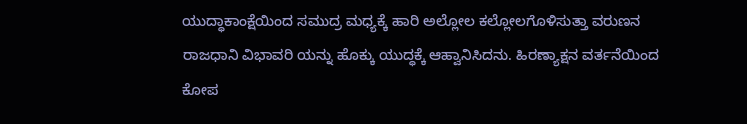ಯುದ್ಧಾಕಾಂಕ್ಷೆಯಿಂದ ಸಮುದ್ರ ಮಧ್ಯಕ್ಕೆ ಹಾರಿ ಅಲ್ಲೋಲ ಕಲ್ಲೋಲಗೊಳಿಸುತ್ತಾ ವರುಣನ ರಾಜಧಾನಿ ವಿಭಾವರಿ ಯನ್ನು ಹೊಕ್ಕು ಯುದ್ಧಕ್ಕೆ ಆಹ್ವಾನಿಸಿದನು. ಹಿರಣ್ಯಾಕ್ಷನ ವರ್ತನೆಯಿಂದ ಕೋಪ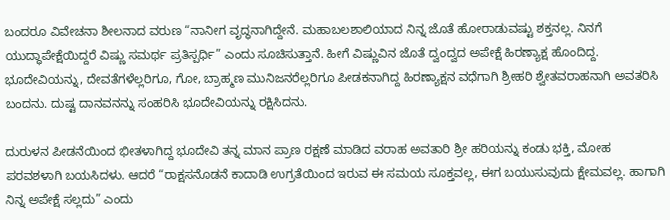ಬಂದರೂ ವಿವೇಚನಾ ಶೀಲನಾದ ವರುಣ “ನಾನೀಗ ವೃದ್ಧನಾಗಿದ್ದೇನೆ. ಮಹಾಬಲಶಾಲಿಯಾದ ನಿನ್ನ ಜೊತೆ ಹೋರಾಡುವಷ್ಟು ಶಕ್ತನಲ್ಲ. ನಿನಗೆ ಯುದ್ಧಾಪೇಕ್ಷೆಯಿದ್ದರೆ ವಿಷ್ಣು ಸಮರ್ಥ ಪ್ರತಿಸ್ಪರ್ಧಿ” ಎಂದು ಸೂಚಿಸುತ್ತಾನೆ. ಹೀಗೆ ವಿಷ್ಣುವಿನ ಜೊತೆ ದ್ವಂದ್ವದ ಅಪೇಕ್ಷೆ ಹಿರಣ್ಯಾಕ್ಷ ಹೊಂದಿದ್ದ. ಭೂದೇವಿಯನ್ನು, ದೇವತೆಗಳೆಲ್ಲರಿಗೂ, ಗೋ, ಬ್ರಾಹ್ಮಣ ಮುನಿಜನರೆಲ್ಲರಿಗೂ ಪೀಡಕನಾಗಿದ್ದ ಹಿರಣ್ಯಾಕ್ಷನ ವಧೆಗಾಗಿ ಶ್ರೀಹರಿ ಶ್ವೇತವರಾಹನಾಗಿ ಅವತರಿಸಿ ಬಂದನು. ದುಷ್ಟ ದಾನವನನ್ನು ಸಂಹರಿಸಿ ಭೂದೇವಿಯನ್ನು ರಕ್ಷಿಸಿದನು.

ದುರುಳನ ಪೀಡನೆಯಿಂದ ಭೀತಳಾಗಿದ್ದ ಭೂದೇವಿ ತನ್ನ ಮಾನ ಪ್ರಾಣ ರಕ್ಷಣೆ ಮಾಡಿದ ವರಾಹ ಅವತಾರಿ ಶ್ರೀ ಹರಿಯನ್ನು ಕಂಡು ಭಕ್ತಿ, ಮೋಹ ಪರವಶಳಾಗಿ ಬಯಸಿದಳು. ಆದರೆ “ರಾಕ್ಷಸನೊಡನೆ ಕಾದಾಡಿ ಉಗ್ರತೆಯಿಂದ ಇರುವ ಈ ಸಮಯ ಸೂಕ್ತವಲ್ಲ, ಈಗ ಬಯುಸುವುದು ಕ್ಷೇಮವಲ್ಲ. ಹಾಗಾಗಿ ನಿನ್ನ ಅಪೇಕ್ಷೆ ಸಲ್ಲದು” ಎಂದು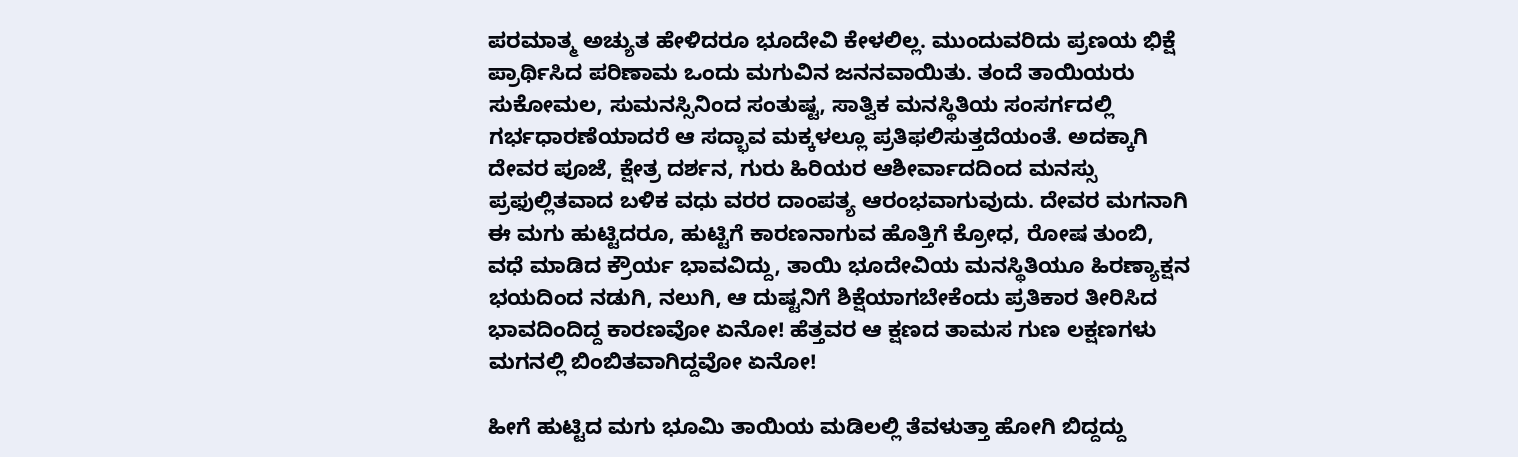ಪರಮಾತ್ಮ ಅಚ್ಯುತ ಹೇಳಿದರೂ ಭೂದೇವಿ ಕೇಳಲಿಲ್ಲ. ಮುಂದುವರಿದು ಪ್ರಣಯ ಭಿಕ್ಷೆ ಪ್ರಾರ್ಥಿಸಿದ ಪರಿಣಾಮ ಒಂದು ಮಗುವಿನ ಜನನವಾಯಿತು. ತಂದೆ ತಾಯಿಯರು ಸುಕೋಮಲ, ಸುಮನಸ್ಸಿನಿಂದ ಸಂತುಷ್ಟ, ಸಾತ್ವಿಕ ಮನಸ್ಥಿತಿಯ ಸಂಸರ್ಗದಲ್ಲಿ ಗರ್ಭಧಾರಣೆಯಾದರೆ ಆ ಸದ್ಭಾವ ಮಕ್ಕಳಲ್ಲೂ ಪ್ರತಿಫಲಿಸುತ್ತದೆಯಂತೆ. ಅದಕ್ಕಾಗಿ ದೇವರ ಪೂಜೆ, ಕ್ಷೇತ್ರ ದರ್ಶನ, ಗುರು ಹಿರಿಯರ ಆಶೀರ್ವಾದದಿಂದ ಮನಸ್ಸು ಪ್ರಫುಲ್ಲಿತವಾದ ಬಳಿಕ ವಧು ವರರ ದಾಂಪತ್ಯ ಆರಂಭವಾಗುವುದು. ದೇವರ ಮಗನಾಗಿ ಈ ಮಗು ಹುಟ್ಟಿದರೂ, ಹುಟ್ಟಿಗೆ ಕಾರಣನಾಗುವ ಹೊತ್ತಿಗೆ ಕ್ರೋಧ, ರೋಷ ತುಂಬಿ, ವಧೆ ಮಾಡಿದ ಕ್ರೌರ್ಯ ಭಾವವಿದ್ದು, ತಾಯಿ ಭೂದೇವಿಯ ಮನಸ್ಥಿತಿಯೂ ಹಿರಣ್ಯಾಕ್ಷನ ಭಯದಿಂದ ನಡುಗಿ, ನಲುಗಿ, ಆ ದುಷ್ಟನಿಗೆ ಶಿಕ್ಷೆಯಾಗಬೇಕೆಂದು ಪ್ರತಿಕಾರ ತೀರಿಸಿದ ಭಾವದಿಂದಿದ್ದ ಕಾರಣವೋ ಏನೋ! ಹೆತ್ತವರ ಆ ಕ್ಷಣದ ತಾಮಸ ಗುಣ ಲಕ್ಷಣಗಳು ಮಗನಲ್ಲಿ ಬಿಂಬಿತವಾಗಿದ್ದವೋ ಏನೋ!

ಹೀಗೆ ಹುಟ್ಟಿದ ಮಗು ಭೂಮಿ ತಾಯಿಯ ಮಡಿಲಲ್ಲಿ ತೆವಳುತ್ತಾ ಹೋಗಿ ಬಿದ್ದದ್ದು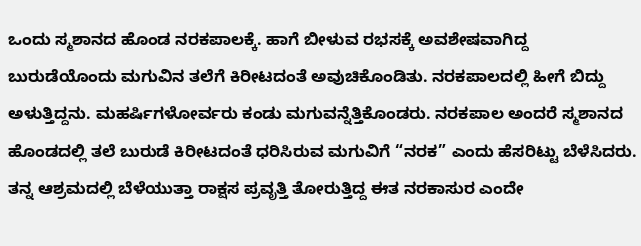ಒಂದು ಸ್ಮಶಾನದ ಹೊಂಡ ನರಕಪಾಲಕ್ಕೆ. ಹಾಗೆ ಬೀಳುವ ರಭಸಕ್ಕೆ ಅವಶೇಷವಾಗಿದ್ದ ಬುರುಡೆಯೊಂದು ಮಗುವಿನ ತಲೆಗೆ ಕಿರೀಟದಂತೆ ಅವುಚಿಕೊಂಡಿತು. ನರಕಪಾಲದಲ್ಲಿ ಹೀಗೆ ಬಿದ್ದು ಅಳುತ್ತಿದ್ದನು. ಮಹರ್ಷಿಗಳೋರ್ವರು ಕಂಡು ಮಗುವನ್ನೆತ್ತಿಕೊಂಡರು. ನರಕಪಾಲ ಅಂದರೆ ಸ್ಮಶಾನದ ಹೊಂಡದಲ್ಲಿ ತಲೆ ಬುರುಡೆ ಕಿರೀಟದಂತೆ ಧರಿಸಿರುವ ಮಗುವಿಗೆ “ನರಕ” ಎಂದು ಹೆಸರಿಟ್ಟು ಬೆಳೆಸಿದರು. ತನ್ನ ಆಶ್ರಮದಲ್ಲಿ ಬೆಳೆಯುತ್ತಾ ರಾಕ್ಷಸ ಪ್ರವೃತ್ತಿ ತೋರುತ್ತಿದ್ದ ಈತ ನರಕಾಸುರ ಎಂದೇ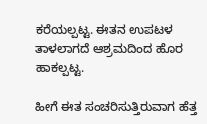ಕರೆಯಲ್ಪಟ್ಟ. ಈತನ ಉಪಟಳ ತಾಳಲಾಗದೆ ಆಶ್ರಮದಿಂದ ಹೊರ ಹಾಕಲ್ಪಟ್ಟ.

ಹೀಗೆ ಈತ ಸಂಚರಿಸುತ್ತಿರುವಾಗ ಹೆತ್ತ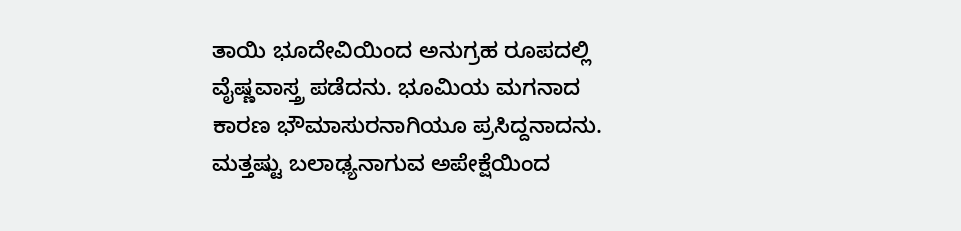ತಾಯಿ ಭೂದೇವಿಯಿಂದ ಅನುಗ್ರಹ ರೂಪದಲ್ಲಿ ವೈಷ್ಣವಾಸ್ತ್ರ ಪಡೆದನು. ಭೂಮಿಯ ಮಗನಾದ ಕಾರಣ ಭೌಮಾಸುರನಾಗಿಯೂ ಪ್ರಸಿದ್ದನಾದನು. ಮತ್ತಷ್ಟು ಬಲಾಢ್ಯನಾಗುವ ಅಪೇಕ್ಷೆಯಿಂದ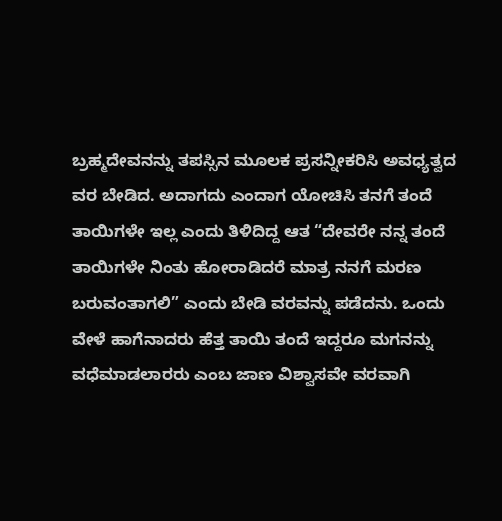ಬ್ರಹ್ಮದೇವನನ್ನು ತಪಸ್ಸಿನ ಮೂಲಕ ಪ್ರಸನ್ನೀಕರಿಸಿ ಅವಧ್ಯತ್ವದ ವರ ಬೇಡಿದ. ಅದಾಗದು ಎಂದಾಗ ಯೋಚಿಸಿ ತನಗೆ ತಂದೆ ತಾಯಿಗಳೇ ಇಲ್ಲ ಎಂದು ತಿಳಿದಿದ್ದ ಆತ “ದೇವರೇ ನನ್ನ ತಂದೆ ತಾಯಿಗಳೇ ನಿಂತು ಹೋರಾಡಿದರೆ ಮಾತ್ರ ನನಗೆ ಮರಣ ಬರುವಂತಾಗಲಿ” ಎಂದು ಬೇಡಿ ವರವನ್ನು ಪಡೆದನು. ಒಂದು ವೇಳೆ ಹಾಗೆನಾದರು ಹೆತ್ತ ತಾಯಿ ತಂದೆ ಇದ್ದರೂ ಮಗನನ್ನು ವಧೆಮಾಡಲಾರರು ಎಂಬ ಜಾಣ ವಿಶ್ವಾಸವೇ ವರವಾಗಿ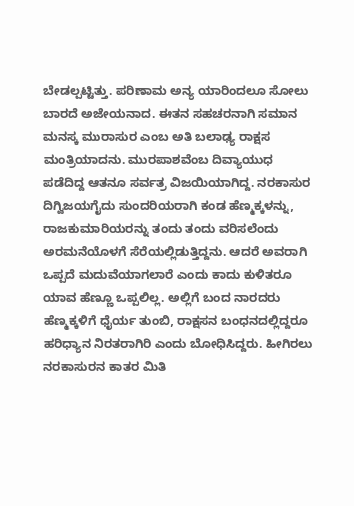ಬೇಡಲ್ಪಟ್ಟಿತ್ತು. ಪರಿಣಾಮ ಅನ್ಯ ಯಾರಿಂದಲೂ ಸೋಲು ಬಾರದೆ ಅಜೇಯನಾದ. ಈತನ ಸಹಚರನಾಗಿ ಸಮಾನ ಮನಸ್ಕ ಮುರಾಸುರ ಎಂಬ ಅತಿ ಬಲಾಢ್ಯ ರಾಕ್ಷಸ ಮಂತ್ರಿಯಾದನು. ಮುರಪಾಶವೆಂಬ ದಿವ್ಯಾಯುಧ ಪಡೆದಿದ್ದ ಆತನೂ ಸರ್ವತ್ರ ವಿಜಯಿಯಾಗಿದ್ದ. ನರಕಾಸುರ ದಿಗ್ವಿಜಯಗೈದು ಸುಂದರಿಯರಾಗಿ ಕಂಡ ಹೆಣ್ಮಕ್ಕಳನ್ನು, ರಾಜಕುಮಾರಿಯರನ್ನು ತಂದು ತಂದು ವರಿಸಲೆಂದು ಅರಮನೆಯೊಳಗೆ ಸೆರೆಯಲ್ಲಿಡುತ್ತಿದ್ದನು. ಆದರೆ ಅವರಾಗಿ ಒಪ್ಪದೆ ಮದುವೆಯಾಗಲಾರೆ ಎಂದು ಕಾದು ಕುಳಿತರೂ ಯಾವ ಹೆಣ್ಣೂ ಒಪ್ಪಲಿಲ್ಲ. ಅಲ್ಲಿಗೆ ಬಂದ ನಾರದರು ಹೆಣ್ಮಕ್ಕಳಿಗೆ ಧೈರ್ಯ ತುಂಬಿ, ರಾಕ್ಷಸನ ಬಂಧನದಲ್ಲಿದ್ದರೂ ಹರಿಧ್ಯಾನ ನಿರತರಾಗಿರಿ ಎಂದು ಬೋಧಿಸಿದ್ದರು. ಹೀಗಿರಲು ನರಕಾಸುರನ ಕಾತರ ಮಿತಿ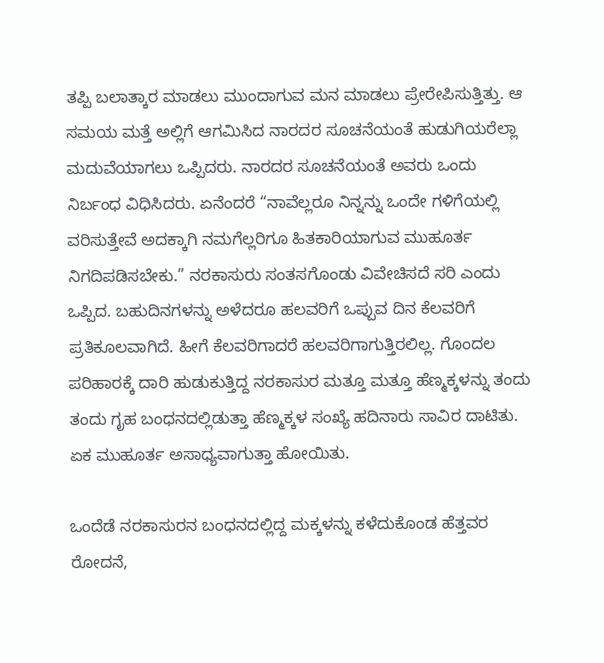ತಪ್ಪಿ ಬಲಾತ್ಕಾರ ಮಾಡಲು ಮುಂದಾಗುವ ಮನ ಮಾಡಲು ಪ್ರೇರೇಪಿಸುತ್ತಿತ್ತು. ಆ ಸಮಯ ಮತ್ತೆ ಅಲ್ಲಿಗೆ ಆಗಮಿಸಿದ ನಾರದರ ಸೂಚನೆಯಂತೆ ಹುಡುಗಿಯರೆಲ್ಲಾ ಮದುವೆಯಾಗಲು ಒಪ್ಪಿದರು. ನಾರದರ ಸೂಚನೆಯಂತೆ ಅವರು ಒಂದು ನಿರ್ಬಂಧ ವಿಧಿಸಿದರು. ಏನೆಂದರೆ “ನಾವೆಲ್ಲರೂ ನಿನ್ನನ್ನು ಒಂದೇ ಗಳಿಗೆಯಲ್ಲಿ ವರಿಸುತ್ತೇವೆ ಅದಕ್ಕಾಗಿ ನಮಗೆಲ್ಲರಿಗೂ ಹಿತಕಾರಿಯಾಗುವ ಮುಹೂರ್ತ ನಿಗದಿಪಡಿಸಬೇಕು.” ನರಕಾಸುರು ಸಂತಸಗೊಂಡು ವಿವೇಚಿಸದೆ ಸರಿ ಎಂದು ಒಪ್ಪಿದ. ಬಹುದಿನಗಳನ್ನು ಅಳೆದರೂ ಹಲವರಿಗೆ ಒಪ್ಪುವ ದಿನ ಕೆಲವರಿಗೆ ಪ್ರತಿಕೂಲವಾಗಿದೆ. ಹೀಗೆ ಕೆಲವರಿಗಾದರೆ ಹಲವರಿಗಾಗುತ್ತಿರಲಿಲ್ಲ. ಗೊಂದಲ ಪರಿಹಾರಕ್ಕೆ ದಾರಿ ಹುಡುಕುತ್ತಿದ್ದ ನರಕಾಸುರ ಮತ್ತೂ ಮತ್ತೂ ಹೆಣ್ಮಕ್ಕಳನ್ನು ತಂದು ತಂದು ಗೃಹ ಬಂಧನದಲ್ಲಿಡುತ್ತಾ ಹೆಣ್ಮಕ್ಕಳ ಸಂಖ್ಯೆ ಹದಿನಾರು ಸಾವಿರ ದಾಟಿತು. ಏಕ ಮುಹೂರ್ತ ಅಸಾಧ್ಯವಾಗುತ್ತಾ ಹೋಯಿತು.

ಒಂದೆಡೆ ನರಕಾಸುರನ ಬಂಧನದಲ್ಲಿದ್ದ ಮಕ್ಕಳನ್ನು ಕಳೆದುಕೊಂಡ ಹೆತ್ತವರ ರೋದನೆ,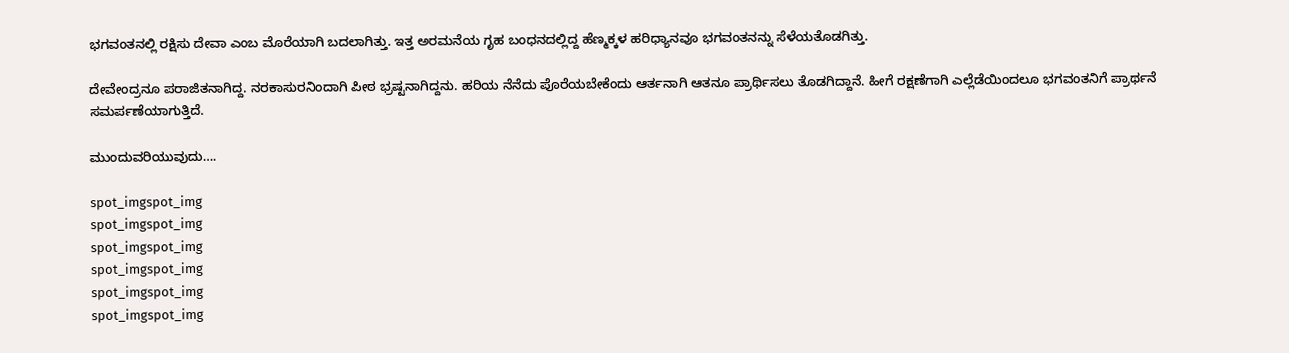ಭಗವಂತನಲ್ಲಿ ರಕ್ಷಿಸು ದೇವಾ ಎಂಬ ಮೊರೆಯಾಗಿ ಬದಲಾಗಿತ್ತು. ಇತ್ತ ಅರಮನೆಯ ಗೃಹ ಬಂಧನದಲ್ಲಿದ್ದ ಹೆಣ್ಮಕ್ಕಳ ಹರಿಧ್ಯಾನವೂ ಭಗವಂತನನ್ನು ಸೆಳೆಯತೊಡಗಿತ್ತು.

ದೇವೇಂದ್ರನೂ ಪರಾಜಿತನಾಗಿದ್ದ. ನರಕಾಸುರನಿಂದಾಗಿ ಪೀಠ ಭ್ರಷ್ಟನಾಗಿದ್ದನು. ಹರಿಯ ನೆನೆದು ಪೊರೆಯಬೇಕೆಂದು ಆರ್ತನಾಗಿ ಆತನೂ ಪ್ರಾರ್ಥಿಸಲು ತೊಡಗಿದ್ದಾನೆ. ಹೀಗೆ ರಕ್ಷಣೆಗಾಗಿ ಎಲ್ಲೆಡೆಯಿಂದಲೂ ಭಗವಂತನಿಗೆ ಪ್ರಾರ್ಥನೆ ಸಮರ್ಪಣೆಯಾಗುತ್ತಿದೆ.

ಮುಂದುವರಿಯುವುದು….

spot_imgspot_img
spot_imgspot_img
spot_imgspot_img
spot_imgspot_img
spot_imgspot_img
spot_imgspot_img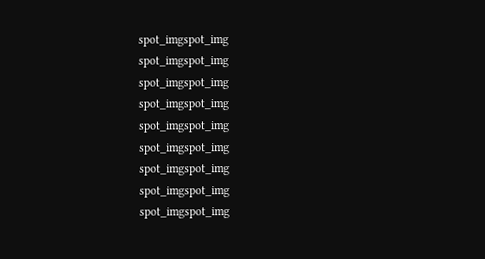spot_imgspot_img
spot_imgspot_img
spot_imgspot_img
spot_imgspot_img
spot_imgspot_img
spot_imgspot_img
spot_imgspot_img
spot_imgspot_img
spot_imgspot_img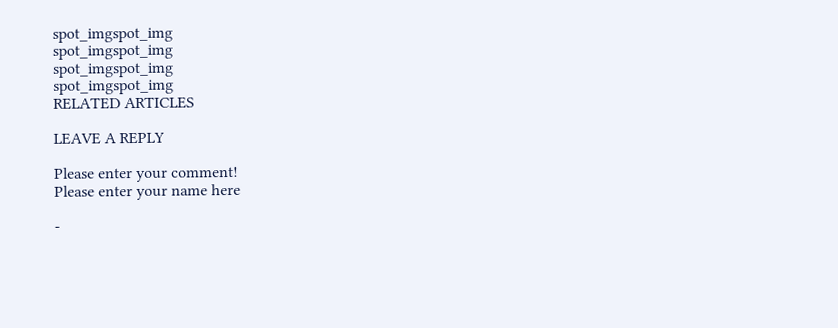spot_imgspot_img
spot_imgspot_img
spot_imgspot_img
spot_imgspot_img
RELATED ARTICLES

LEAVE A REPLY

Please enter your comment!
Please enter your name here

-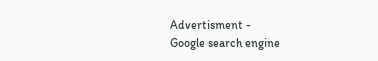Advertisment -
Google search engine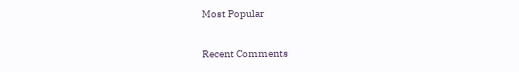Most Popular

Recent Comments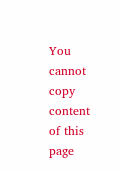You cannot copy content of this page